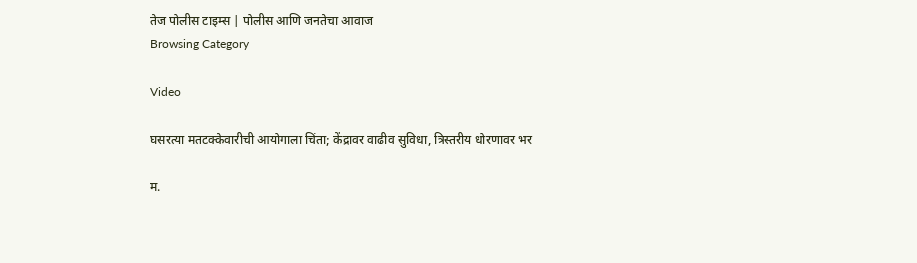तेज पोलीस टाइम्स | पोलीस आणि जनतेचा आवाज
Browsing Category

Video

घसरत्या मतटक्केवारीची आयोगाला चिंता; केंद्रावर वाढीव सुविधा, त्रिस्तरीय धोरणावर भर

म.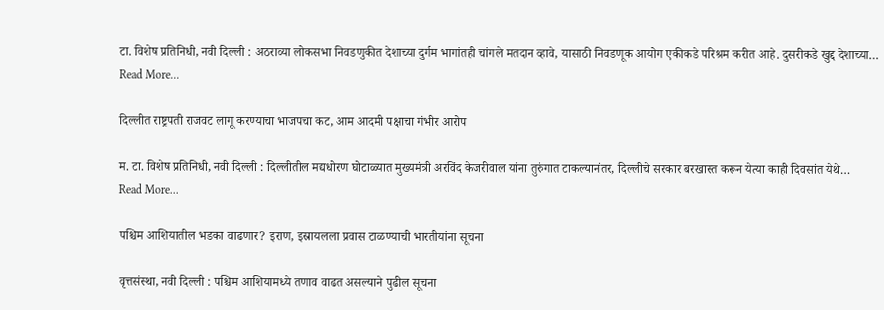टा. विशेष प्रतिनिधी, नवी दिल्ली : अठराव्या लोकसभा निवडणुकीत देशाच्या दुर्गम भागांतही चांगले मतदान व्हावे, यासाठी निवडणूक आयोग एकीकडे परिश्रम करीत आहे. दुसरीकडे खुद्द देशाच्या…
Read More...

दिल्लीत राष्ट्रपती राजवट लागू करण्याचा भाजपचा कट, आम आदमी पक्षाचा गंभीर आरोप

म. टा. विशेष प्रतिनिधी, नवी दिल्ली : दिल्लीतील मद्यधोरण घोटाळ्यात मुख्यमंत्री अरविंद केजरीवाल यांना तुरुंगात टाकल्यानंतर, दिल्लीचे सरकार बरखास्त करून येत्या काही दिवसांत येथे…
Read More...

पश्चिम आशियातील भडका वाढणार? इराण, इस्रायलला प्रवास टाळण्याची भारतीयांना सूचना

वृत्तसंस्था, नवी दिल्ली : पश्चिम आशियामध्ये तणाव वाढत असल्याने पुढील सूचना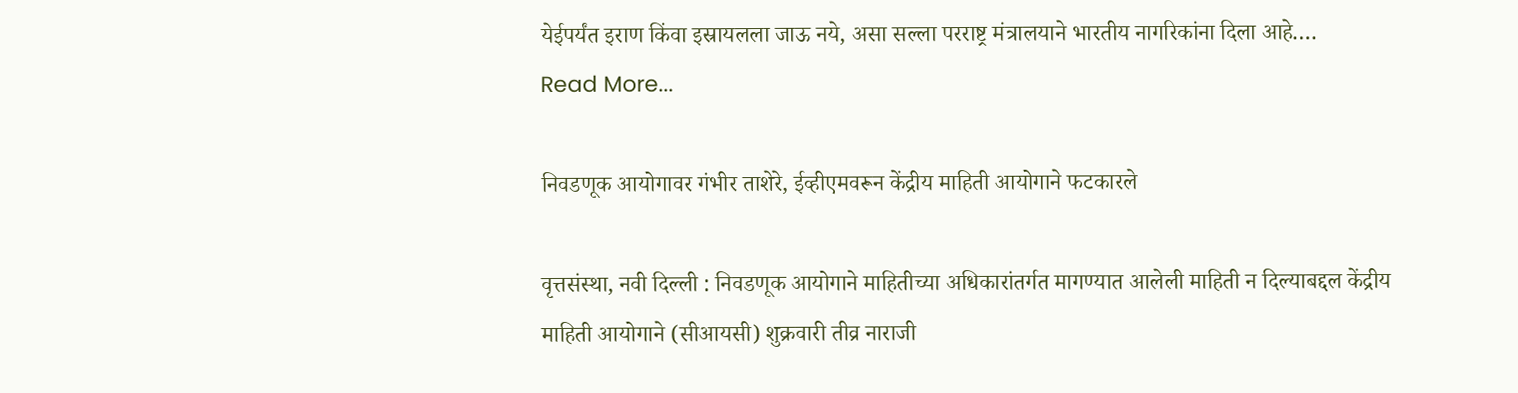येईपर्यंत इराण किंवा इस्रायलला जाऊ नये, असा सल्ला परराष्ट्र मंत्रालयाने भारतीय नागरिकांना दिला आहे.…
Read More...

निवडणूक आयोगावर गंभीर ताशेरे, ईव्हीएमवरून केंद्रीय माहिती आयोगाने फटकारले

वृत्तसंस्था, नवी दिल्ली : निवडणूक आयोगाने माहितीच्या अधिकारांतर्गत मागण्यात आलेली माहिती न दिल्याबद्दल केंद्रीय माहिती आयोगाने (सीआयसी) शुक्रवारी तीव्र नाराजी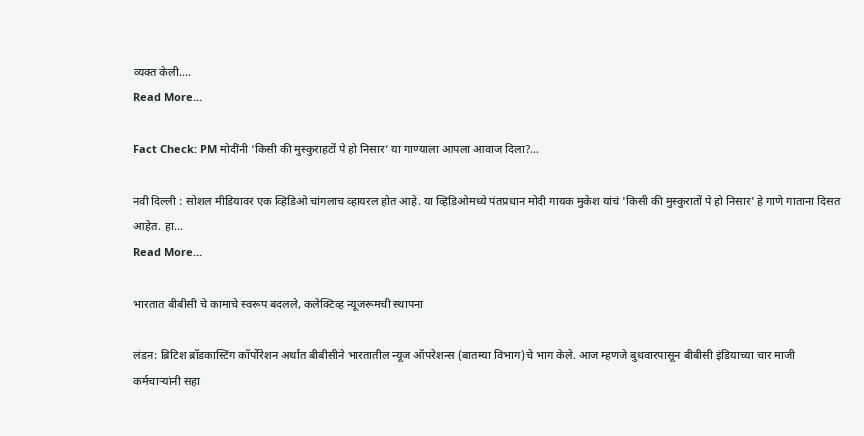व्यक्त केली.…
Read More...

Fact Check: PM मोदींनी ‘किसी की मुस्कुराहटों पे हो निसार’ या गाण्याला आपला आवाज दिला?…

नवी दिल्ली : सोशल मीडियावर एक व्हिडिओ चांगलाच व्हायरल होत आहे. या व्हिडिओमध्ये पंतप्रधान मोदी गायक मुकेश यांचं 'किसी की मुस्कुरातों पे हो निसार' हे गाणे गाताना दिसत आहेत. हा…
Read More...

भारतात बीबीसी चे कामाचे स्वरूप बदलले, कलेक्टिव्ह न्यूजरूमची स्थापना

लंडन: ब्रिटिश ब्रॉडकास्टिंग कॉर्पोरेशन अर्थात बीबीसीने भारतातील न्यूज ऑपरेशन्स (बातम्या विभाग)चे भाग केले. आज म्हणजे बुधवारपासून बीबीसी इंडियाच्या चार माजी कर्मचाऱ्यांनी सहा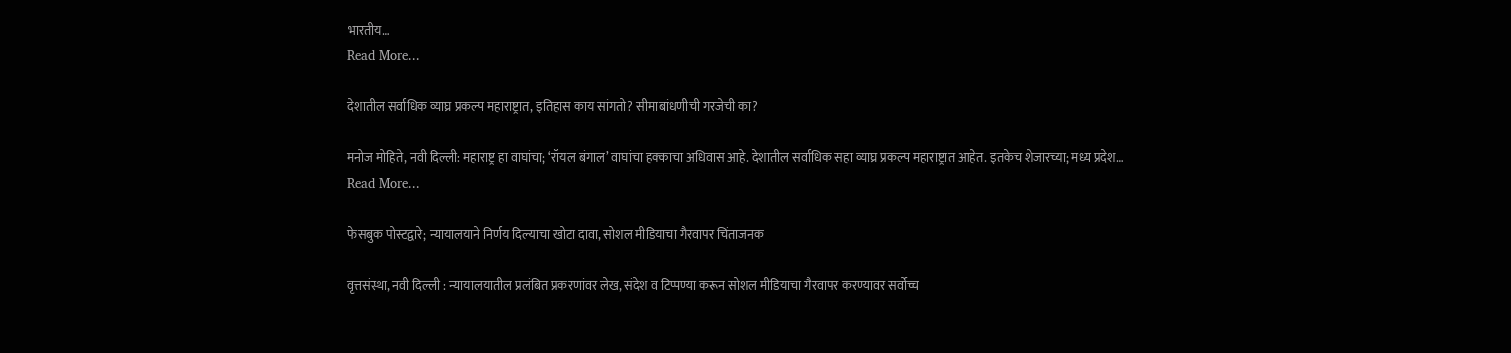भारतीय…
Read More...

देशातील सर्वाधिक व्याघ्र प्रकल्प महाराष्ट्रात, इतिहास काय सांगतो? सीमाबांधणीची गरजेची का?

मनोज मोहिते, नवी दिल्ली: महाराष्ट्र हा वाघांचा; ‘रॉयल बंगाल’ वाघांचा हक्काचा अधिवास आहे. देशातील सर्वाधिक सहा व्याघ्र प्रकल्प महाराष्ट्रात आहेत. इतकेच शेजारच्या; मध्य प्रदेश…
Read More...

फेसबुक पोस्टद्वारे; न्यायालयाने निर्णय दिल्याचा खोटा दावा, सोशल मीडियाचा गैरवापर चिंताजनक

वृत्तसंस्था, नवी दिल्ली : न्यायालयातील प्रलंबित प्रकरणांवर लेख, संदेश व टिप्पण्या करून सोशल मीडियाचा गैरवापर करण्यावर सर्वोच्च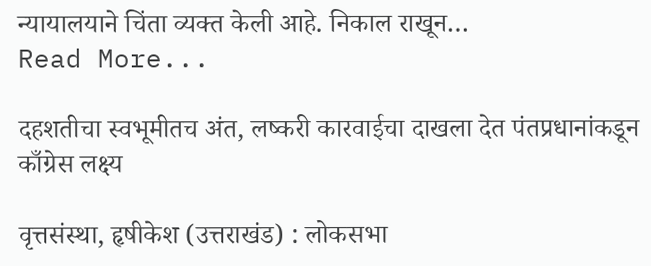न्यायालयाने चिंता व्यक्त केली आहे. निकाल राखून…
Read More...

दहशतीचा स्वभूमीतच अंत, लष्करी कारवाईचा दाखला देत पंतप्रधानांकडून काँग्रेस लक्ष्य

वृत्तसंस्था, हृषीकेश (उत्तराखंड) : लोकसभा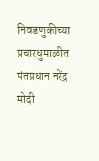निवडणुकीच्या प्रचारधुमाळीत पंतप्रधान नरेंद्र मोदी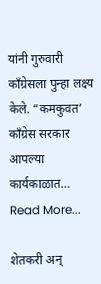यांनी गुरुवारी काँग्रेसला पुन्हा लक्ष्य केले. “कमकुवत’ काँग्रेस सरकार आपल्या कार्यकाळात…
Read More...

शेतकरी अन्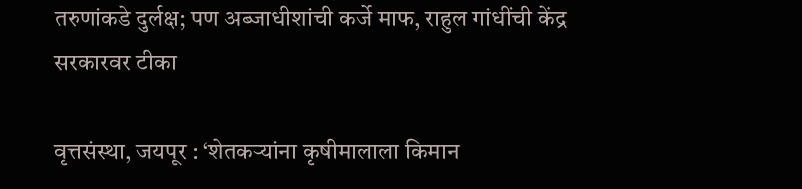तरुणांकडे दुर्लक्ष; पण अब्जाधीशांची कर्जे माफ, राहुल गांधींची केंद्र सरकारवर टीका

वृत्तसंस्था, जयपूर : ‘शेतकऱ्यांना कृषीमालाला किमान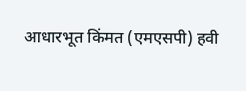आधारभूत किंमत (एमएसपी) हवी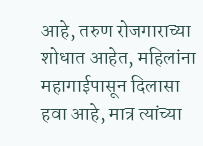आहे, तरुण रोजगाराच्या शोधात आहेत, महिलांना महागाईपासून दिलासा हवा आहे, मात्र त्यांच्या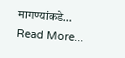मागण्यांकडे…
Read More...